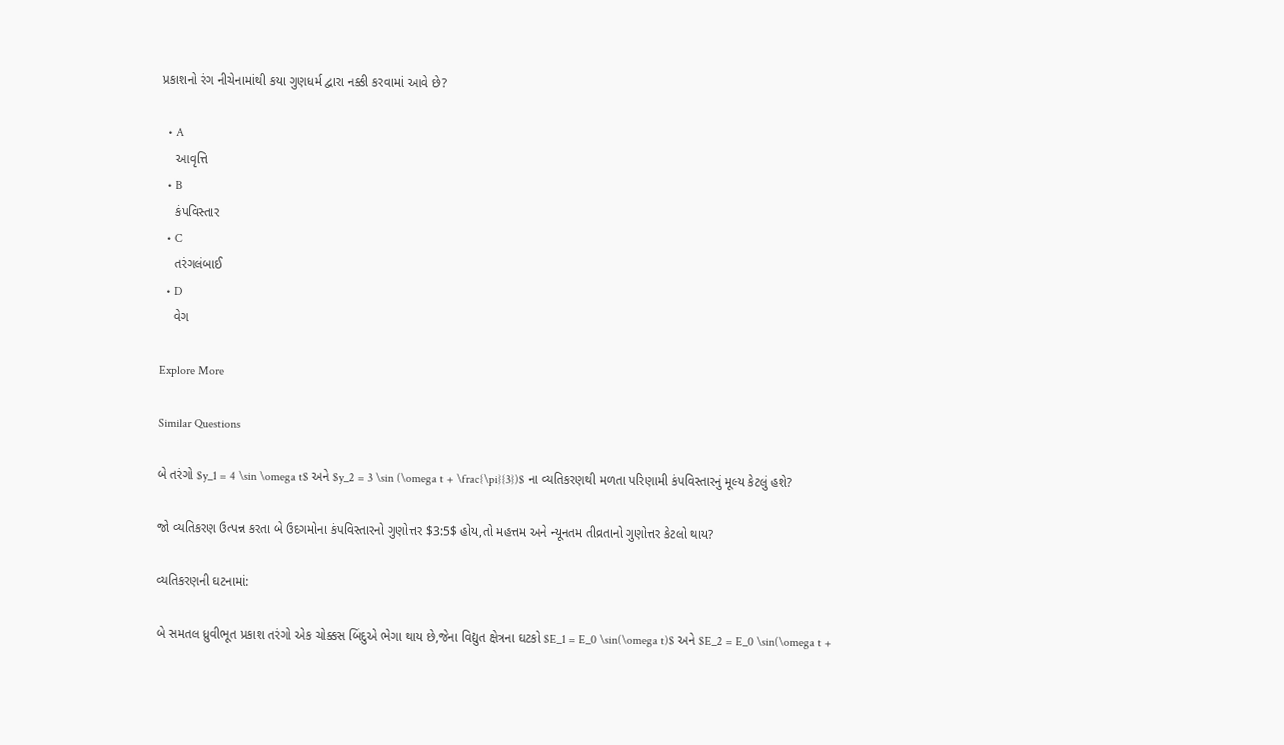પ્રકાશનો રંગ નીચેનામાંથી કયા ગુણધર્મ દ્વારા નક્કી કરવામાં આવે છે?

  • A
    આવૃત્તિ
  • B
    કંપવિસ્તાર
  • C
    તરંગલંબાઈ
  • D
    વેગ

Explore More

Similar Questions

બે તરંગો $y_1 = 4 \sin \omega t$ અને $y_2 = 3 \sin (\omega t + \frac{\pi}{3})$ ના વ્યતિકરણથી મળતા પરિણામી કંપવિસ્તારનું મૂલ્ય કેટલું હશે?

જો વ્યતિકરણ ઉત્પન્ન કરતા બે ઉદગમોના કંપવિસ્તારનો ગુણોત્તર $3:5$ હોય,તો મહત્તમ અને ન્યૂનતમ તીવ્રતાનો ગુણોત્તર કેટલો થાય?

વ્યતિકરણની ઘટનામાં:

બે સમતલ ધ્રુવીભૂત પ્રકાશ તરંગો એક ચોક્કસ બિંદુએ ભેગા થાય છે,જેના વિદ્યુત ક્ષેત્રના ઘટકો $E_1 = E_0 \sin(\omega t)$ અને $E_2 = E_0 \sin(\omega t +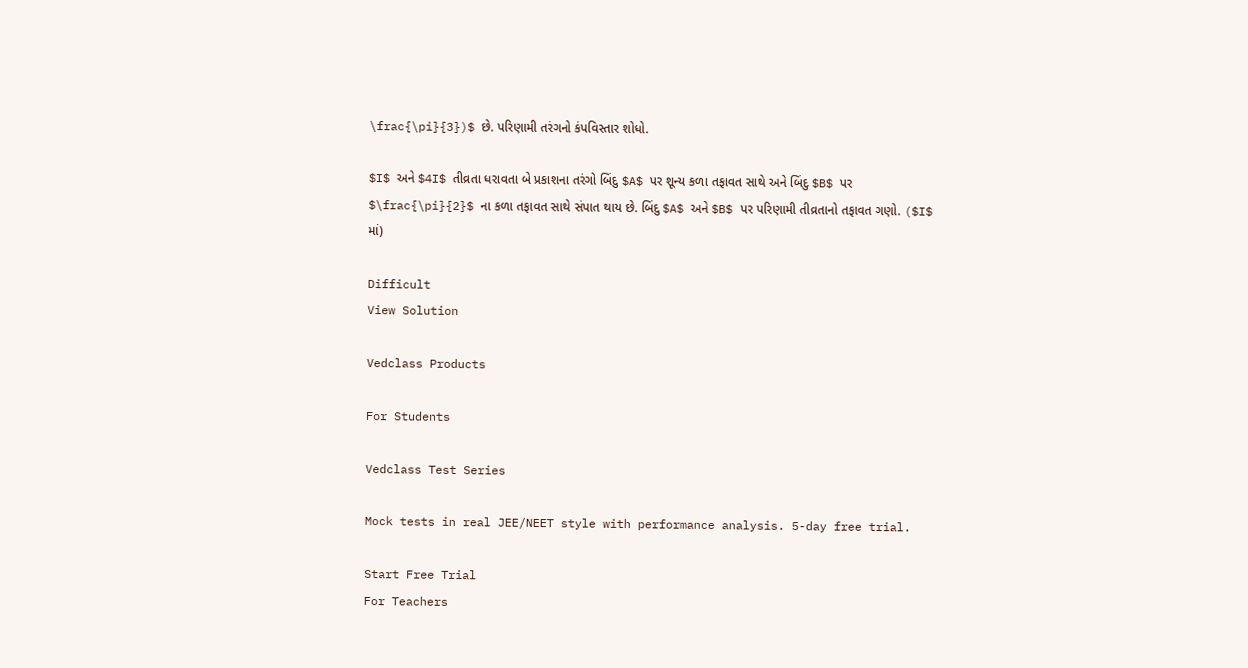\frac{\pi}{3})$ છે. પરિણામી તરંગનો કંપવિસ્તાર શોધો.

$I$ અને $4I$ તીવ્રતા ધરાવતા બે પ્રકાશના તરંગો બિંદુ $A$ પર શૂન્ય કળા તફાવત સાથે અને બિંદુ $B$ પર $\frac{\pi}{2}$ ના કળા તફાવત સાથે સંપાત થાય છે. બિંદુ $A$ અને $B$ પર પરિણામી તીવ્રતાનો તફાવત ગણો. ($I$ માં)

Difficult
View Solution

Vedclass Products

For Students

Vedclass Test Series

Mock tests in real JEE/NEET style with performance analysis. 5-day free trial.

Start Free Trial
For Teachers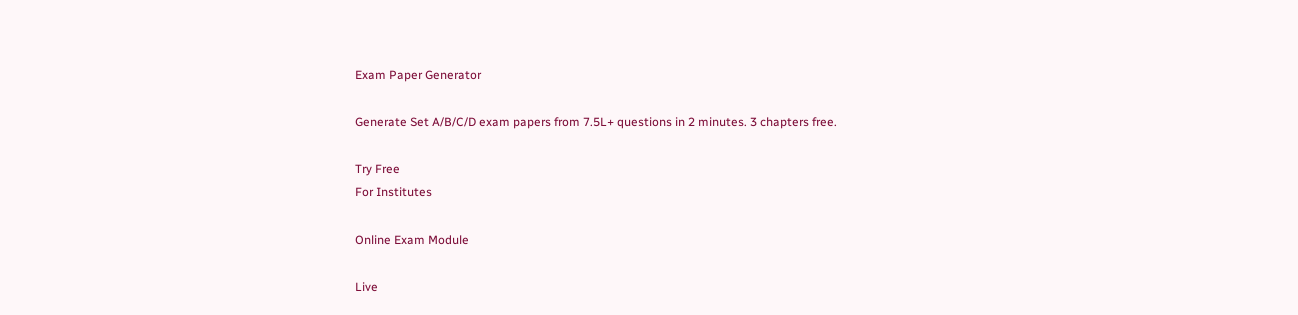Exam Paper Generator

Generate Set A/B/C/D exam papers from 7.5L+ questions in 2 minutes. 3 chapters free.

Try Free
For Institutes

Online Exam Module

Live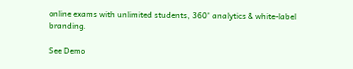online exams with unlimited students, 360° analytics & white-label branding.

See Demo